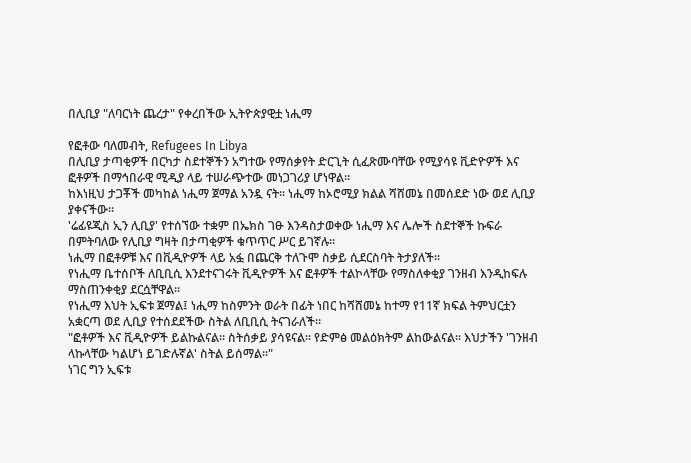በሊቢያ "ለባርነት ጨረታ" የቀረበችው ኢትዮጵያዊቷ ነሒማ

የፎቶው ባለመብት, Refugees In Libya
በሊቢያ ታጣቂዎች በርካታ ስደተኞችን አግተው የማሰቃየት ድርጊት ሲፈጽሙባቸው የሚያሳዩ ቪድዮዎች እና ፎቶዎች በማኅበራዊ ሚዲያ ላይ ተሠራጭተው መነጋገሪያ ሆነዋል።
ከእነዚህ ታጋቾች መካከል ነሒማ ጀማል አንዷ ናት። ነሒማ ከኦሮሚያ ክልል ሻሸመኔ በመሰደድ ነው ወደ ሊቢያ ያቀናችው።
'ሬፊዩጂስ ኢን ሊቢያ' የተሰኘው ተቋም በኤክስ ገፁ እንዳስታወቀው ነሒማ እና ሌሎች ስደተኞች ኩፍራ በምትባለው የሊቢያ ግዛት በታጣቂዎች ቁጥጥር ሥር ይገኛሉ።
ነሒማ በፎቶዎቹ እና በቪዲዮዎች ላይ አፏ በጨርቅ ተለጉሞ ስቃይ ሲደርስባት ትታያለች።
የነሒማ ቤተሰቦች ለቢቢሲ እንደተናገሩት ቪዲዮዎች እና ፎቶዎች ተልኮላቸው የማስለቀቂያ ገንዘብ እንዲከፍሉ ማስጠንቀቂያ ደርሷቸዋል።
የነሒማ እህት ኢፍቱ ጀማል፤ ነሒማ ከስምንት ወራት በፊት ነበር ከሻሸመኔ ከተማ የ11ኛ ክፍል ትምህርቷን አቋርጣ ወደ ሊቢያ የተሰደደችው ስትል ለቢቢሲ ትናገራለች።
"ፎቶዎች እና ቪዲዮዎች ይልኩልናል። ስትሰቃይ ያሳዩናል። የድምፅ መልዕክትም ልከውልናል። እህታችን 'ገንዘብ ላኩላቸው ካልሆነ ይገድሉኛል' ስትል ይሰማል።"
ነገር ግን ኢፍቱ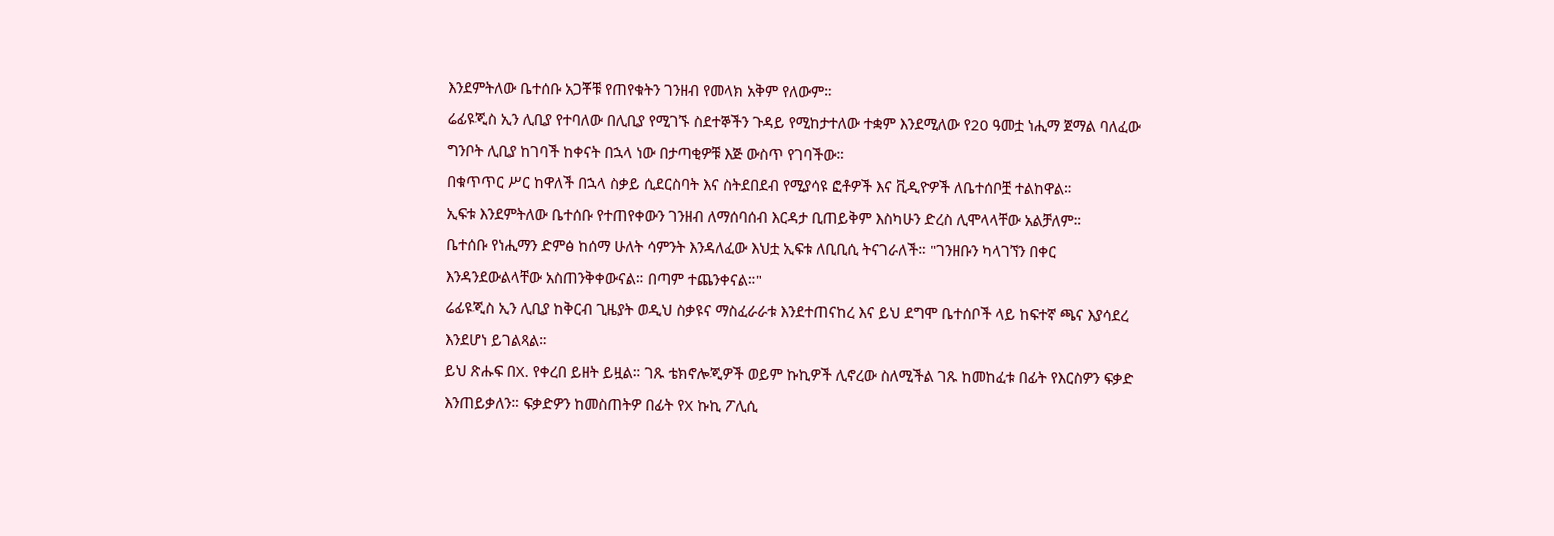እንደምትለው ቤተሰቡ አጋቾቹ የጠየቁትን ገንዘብ የመላክ አቅም የለውም።
ሬፊዩጂስ ኢን ሊቢያ የተባለው በሊቢያ የሚገኙ ስደተኞችን ጉዳይ የሚከታተለው ተቋም እንደሚለው የ20 ዓመቷ ነሒማ ጀማል ባለፈው ግንቦት ሊቢያ ከገባች ከቀናት በኋላ ነው በታጣቂዎቹ እጅ ውስጥ የገባችው።
በቁጥጥር ሥር ከዋለች በኋላ ስቃይ ሲደርስባት እና ስትደበደብ የሚያሳዩ ፎቶዎች እና ቪዲዮዎች ለቤተሰቦቿ ተልከዋል።
ኢፍቱ እንደምትለው ቤተሰቡ የተጠየቀውን ገንዘብ ለማሰባሰብ እርዳታ ቢጠይቅም እስካሁን ድረስ ሊሞላላቸው አልቻለም።
ቤተሰቡ የነሒማን ድምፅ ከሰማ ሁለት ሳምንት እንዳለፈው እህቷ ኢፍቱ ለቢቢሲ ትናገራለች። "ገንዘቡን ካላገኘን በቀር እንዳንደውልላቸው አስጠንቅቀውናል። በጣም ተጨንቀናል።"
ሬፊዩጂስ ኢን ሊቢያ ከቅርብ ጊዜያት ወዲህ ስቃዩና ማስፈራራቱ እንደተጠናከረ እና ይህ ደግሞ ቤተሰቦች ላይ ከፍተኛ ጫና እያሳደረ እንደሆነ ይገልጻል።
ይህ ጽሑፍ በX. የቀረበ ይዘት ይዟል። ገጹ ቴክኖሎጂዎች ወይም ኩኪዎች ሊኖረው ስለሚችል ገጹ ከመከፈቱ በፊት የእርስዎን ፍቃድ እንጠይቃለን። ፍቃድዎን ከመስጠትዎ በፊት የX ኩኪ ፖሊሲ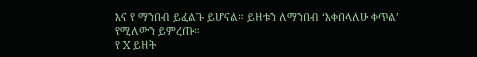እና የ ማንበብ ይፈልጉ ይሆናል። ይዘቱን ለማንበብ ‘እቀበላለሁ ቀጥል’ የሚለውን ይምረጡ።
የ X ይዘት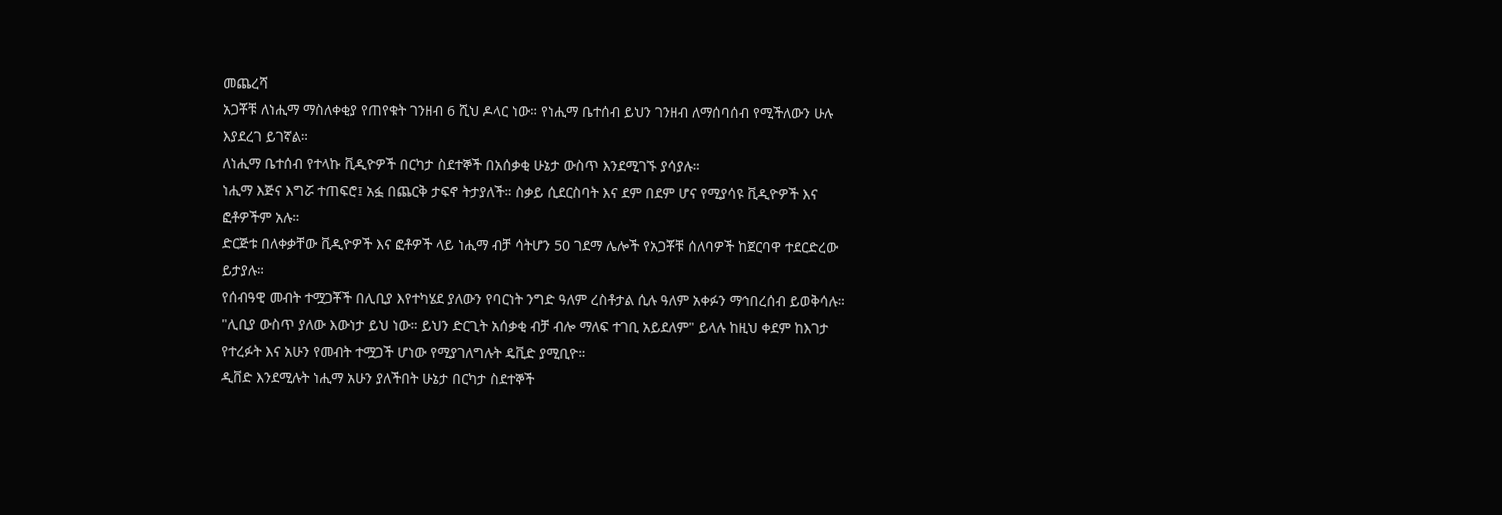መጨረሻ
አጋቾቹ ለነሒማ ማስለቀቂያ የጠየቁት ገንዘብ 6 ሺህ ዶላር ነው። የነሒማ ቤተሰብ ይህን ገንዘብ ለማሰባሰብ የሚችለውን ሁሉ እያደረገ ይገኛል።
ለነሒማ ቤተሰብ የተላኩ ቪዲዮዎች በርካታ ስደተኞች በአሰቃቂ ሁኔታ ውስጥ እንደሚገኙ ያሳያሉ።
ነሒማ እጅና እግሯ ተጠፍሮ፤ አፏ በጨርቅ ታፍኖ ትታያለች። ስቃይ ሲደርስባት እና ደም በደም ሆና የሚያሳዩ ቪዲዮዎች እና ፎቶዎችም አሉ።
ድርጅቱ በለቀቃቸው ቪዲዮዎች እና ፎቶዎች ላይ ነሒማ ብቻ ሳትሆን 50 ገደማ ሌሎች የአጋቾቹ ሰለባዎች ከጀርባዋ ተደርድረው ይታያሉ።
የሰብዓዊ መብት ተሟጋቾች በሊቢያ እየተካሄደ ያለውን የባርነት ንግድ ዓለም ረስቶታል ሲሉ ዓለም አቀፉን ማኅበረሰብ ይወቅሳሉ።
"ሊቢያ ውስጥ ያለው እውነታ ይህ ነው። ይህን ድርጊት አሰቃቂ ብቻ ብሎ ማለፍ ተገቢ አይደለም" ይላሉ ከዚህ ቀደም ከእገታ የተረፉት እና አሁን የመብት ተሟጋች ሆነው የሚያገለግሉት ዴቪድ ያሚቢዮ።
ዲቨድ እንደሚሉት ነሒማ አሁን ያለችበት ሁኔታ በርካታ ስደተኞች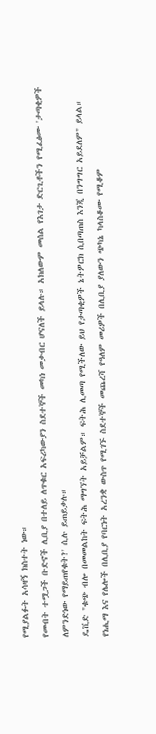የሚያልፉት አሳዛኝ ክስተት ነው።
የመብት ተሟጋች ቡድኖች ሊቢያ በተለይ ለጥቁር አፍሪካውያን ስደተኞች መካነ መቃብር ሆናለች ይላሉ። አክለውም መሰል የእገታ ድርጊቶችን የሚፈፅሙ 'ታጣቂዎች ለምንድነው የማይጠየቁት?' ሲሉ ይጠይቃሉ።
ዴቪድ "ቁጭ ብሎ በመመልከት ፍትሕ ማግኘት አይቻልም። ፍትሕ ሊመጣ የሚችለው ይህ የታጣቂዎች ኔትዎርክ ሲበጣጠስ እንጂ በንግግር አይደለም" ይላል።
የነሒማ እና የሌሎች በሊቢያ የባርነት አረንቋ ውስጥ የሚገኙ ስደተኞች መጨረሻ የዓለም መሪዎች በሊቢያ ያለውን ጭካኔ ካላስቆሙ የሚቆም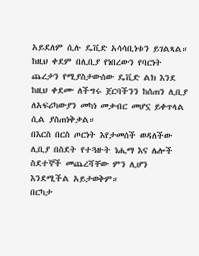አይደለም ሲሉ ዴቪድ አሳሳቢነቱን ይገልጻል።
ከዚህ ቀደም በሊቢያ የነበረውን የባርነት ጨረታን የሚያስታውሰው ዴቪድ ልክ እንደ ከዚህ ቀደሙ ለችግሩ ጀርባችንን ከሰጠን ሊቢያ ለአፍሪካውያን መካነ መቃብር መሆኗ ይቀጥላል ሲል ያስጠነቅቃል።
በእርስ በርስ ጦርነት እየታመሰች ወዳለችው ሊቢያ በስደት የተጓዙት ነሒማ እና ሌሎች ስደተኞች መጨረሻቸው ምን ሊሆን እንደሚችል አይታወቅም።
በርካታ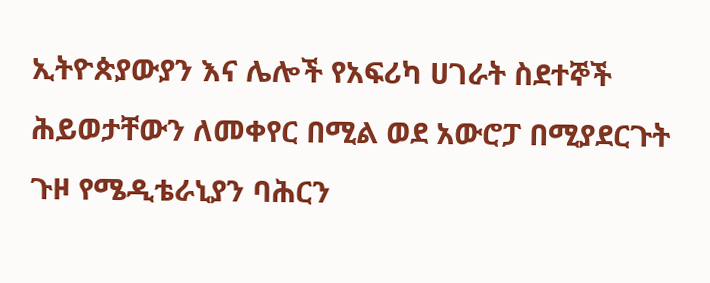ኢትዮጵያውያን እና ሌሎች የአፍሪካ ሀገራት ስደተኞች ሕይወታቸውን ለመቀየር በሚል ወደ አውሮፓ በሚያደርጉት ጉዞ የሜዲቴራኒያን ባሕርን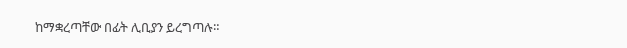ከማቋረጣቸው በፊት ሊቢያን ይረግጣሉ።